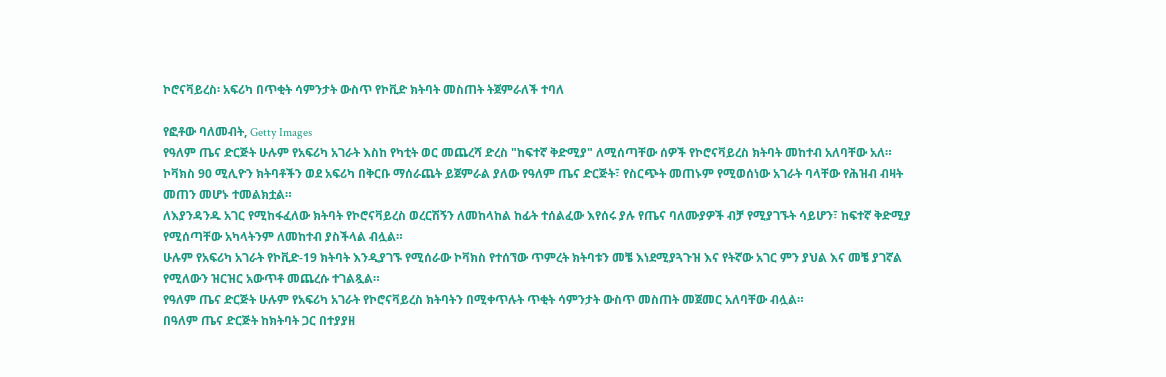ኮሮናቫይረስ፡ አፍሪካ በጥቂት ሳምንታት ውስጥ የኮቪድ ክትባት መስጠት ትጀምራለች ተባለ

የፎቶው ባለመብት, Getty Images
የዓለም ጤና ድርጅት ሁሉም የአፍሪካ አገራት እስከ የካቲት ወር መጨረሻ ድረስ "ከፍተኛ ቅድሚያ" ለሚሰጣቸው ሰዎች የኮሮናቫይረስ ክትባት መከተብ አለባቸው አለ።
ኮቫክስ 90 ሚሊዮን ክትባቶችን ወደ አፍሪካ በቅርቡ ማሰራጨት ይጀምራል ያለው የዓለም ጤና ድርጅት፣ የስርጭት መጠኑም የሚወሰነው አገራት ባላቸው የሕዝብ ብዛት መጠን መሆኑ ተመልክቷል።
ለእያንዳንዱ አገር የሚከፋፈለው ክትባት የኮሮናቫይረስ ወረርሽኝን ለመከላከል ከፊት ተሰልፈው እየሰሩ ያሉ የጤና ባለሙያዎች ብቻ የሚያገኙት ሳይሆን፣ ከፍተኛ ቅድሚያ የሚሰጣቸው አካላትንም ለመከተብ ያስችላል ብሏል።
ሁሉም የአፍሪካ አገራት የኮቪድ-19 ክትባት እንዲያገኙ የሚሰራው ኮቫክስ የተሰኘው ጥምረት ክትባቱን መቼ እነደሚያጓጉዝ እና የትኛው አገር ምን ያህል እና መቼ ያገኛል የሚለውን ዝርዝር አውጥቶ መጨረሱ ተገልጿል።
የዓለም ጤና ድርጅት ሁሉም የአፍሪካ አገራት የኮሮናቫይረስ ክትባትን በሚቀጥሉት ጥቂት ሳምንታት ውስጥ መስጠት መጀመር አለባቸው ብሏል።
በዓለም ጤና ድርጅት ከክትባት ጋር በተያያዘ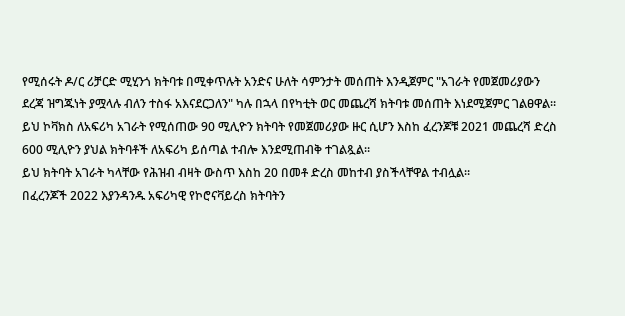የሚሰሩት ዶ/ር ሪቻርድ ሚሂንጎ ክትባቱ በሚቀጥሉት አንድና ሁለት ሳምንታት መሰጠት እንዲጀምር "አገራት የመጀመሪያውን ደረጃ ዝግጁነት ያሟላሉ ብለን ተስፋ አእናደርጋለን" ካሉ በኋላ በየካቲት ወር መጨረሻ ክትባቱ መሰጠት እነደሚጀምር ገልፀዋል።
ይህ ኮቫክስ ለአፍሪካ አገራት የሚሰጠው 90 ሚሊዮን ክትባት የመጀመሪያው ዙር ሲሆን እስከ ፈረንጆቹ 2021 መጨረሻ ድረስ 600 ሚሊዮን ያህል ክትባቶች ለአፍሪካ ይሰጣል ተብሎ እንደሚጠብቅ ተገልጿል።
ይህ ክትባት አገራት ካላቸው የሕዝብ ብዛት ውስጥ እስከ 20 በመቶ ድረስ መከተብ ያስችላቸዋል ተብሏል።
በፈረንጆች 2022 እያንዳንዱ አፍሪካዊ የኮሮናቫይረስ ክትባትን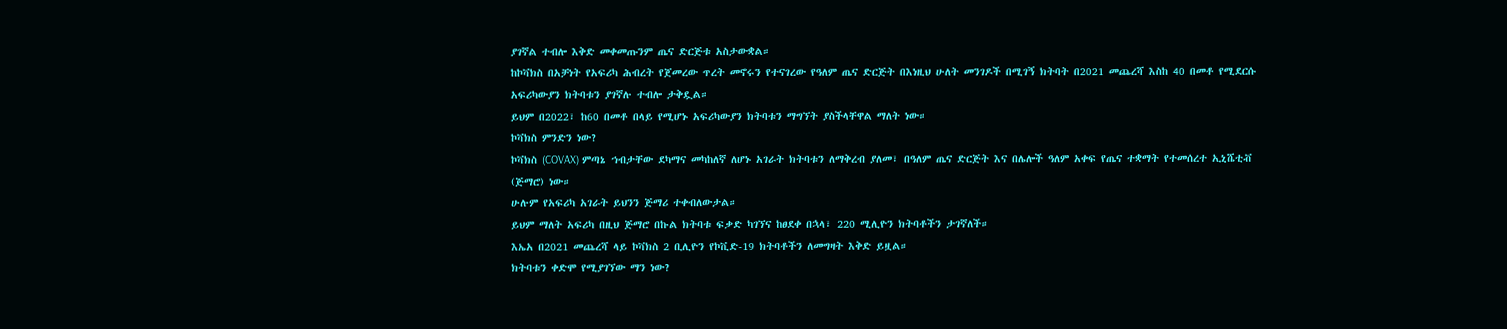ያገኛል ተብሎ እቅድ መቀመጡንም ጤና ድርጅቱ አስታውቋል።
ከኮቫክስ በአቻነት የአፍሪካ ሕብረት የጀመረው ጥረት መኖሩን የተናገረው የዓለም ጤና ድርጅት በእነዚህ ሁለት መንገዶች በሚገኝ ክትባት በ2021 መጨረሻ እስከ 40 በመቶ የሚደርሱ አፍሪካውያን ክትባቱን ያገኛሉ ተብሎ ታቅዷል።
ይህም በ2022፣ ከ60 በመቶ በላይ የሚሆኑ አፍሪካውያን ክትባቱን ማግኘት ያስችላቸዋል ማለት ነው።
ኮቫክስ ምንድን ነው?
ኮቫክስ (COVAX) ምጣኔ ኀብታቸው ደካማና መካከለኛ ለሆኑ አገራት ክትባቱን ለማቅረብ ያለመ፣ በዓለም ጤና ድርጅት እና በሌሎች ዓለም አቀፍ የጤና ተቋማት የተመሰረተ ኢኒሼቲቭ (ጅማሮ) ነው።
ሁሉም የአፍሪካ አገራት ይህንን ጅማሪ ተቀብለውታል።
ይህም ማለት አፍሪካ በዚህ ጅማሮ በኩል ክትባቱ ፍቃድ ካገኘና ከፀደቀ በኋላ፣ 220 ሚሊዮን ክትባቶችን ታገኛለች።
እኤአ በ2021 መጨረሻ ላይ ኮቫክስ 2 ቢሊዮን የኮቪድ-19 ክትባቶችን ለመግዛት እቅድ ይዟል።
ክትባቱን ቀድሞ የሚያገኘው ማን ነው?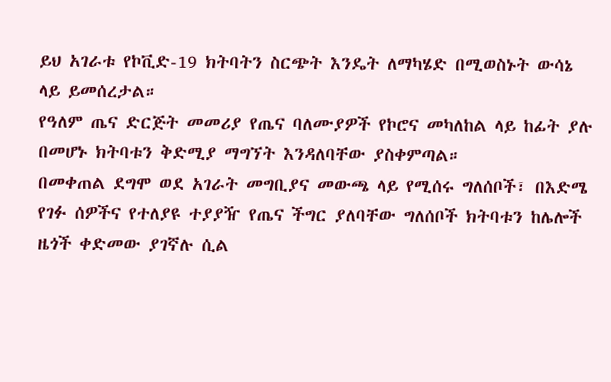ይህ አገራቱ የኮቪድ-19 ክትባትን ስርጭት እንዴት ለማካሄድ በሚወስኑት ውሳኔ ላይ ይመሰረታል።
የዓለም ጤና ድርጅት መመሪያ የጤና ባለሙያዎች የኮሮና መካለከል ላይ ከፊት ያሉ በመሆኑ ክትባቱን ቅድሚያ ማግኘት እንዳለባቸው ያስቀምጣል።
በመቀጠል ደግሞ ወደ አገራት መግቢያና መውጫ ላይ የሚሰሩ ግለሰቦች፣ በእድሜ የገፉ ሰዎችና የተለያዩ ተያያዥ የጤና ችግር ያለባቸው ግለሰቦች ክትባቱን ከሌሎች ዜጎች ቀድመው ያገኛሉ ሲል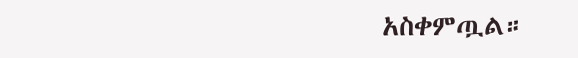አስቀምጧል።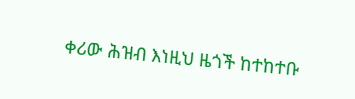ቀሪው ሕዝብ እነዚህ ዜጎች ከተከተቡ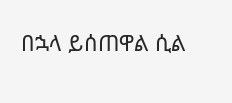በኋላ ይሰጠዋል ሲል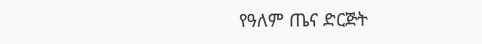የዓለም ጤና ድርጅት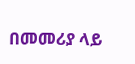በመመሪያ ላይ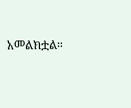አመልክቷል።